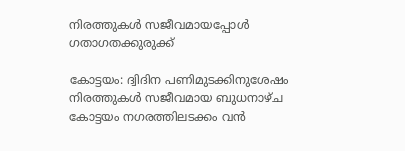നിരത്തുകൾ സജീവമായപ്പോൾ ഗതാഗതക്കുരുക്ക്

കോട്ടയം: ദ്വിദിന പണിമുടക്കിനുശേഷം നിരത്തുകൾ സജീവമായ ബുധനാഴ്ച കോട്ടയം നഗരത്തിലടക്കം വൻ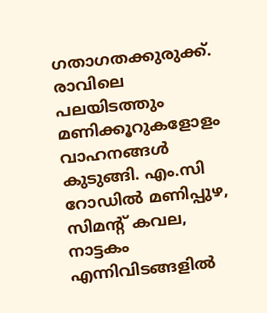ഗതാഗതക്കുരുക്ക്. രാവിലെ പലയിടത്തും മണിക്കൂറുകളോളം വാഹനങ്ങൾ കുടുങ്ങി. എം.സി റോഡിൽ മണിപ്പുഴ, സിമന്‍റ് കവല, നാട്ടകം എന്നിവിടങ്ങളിൽ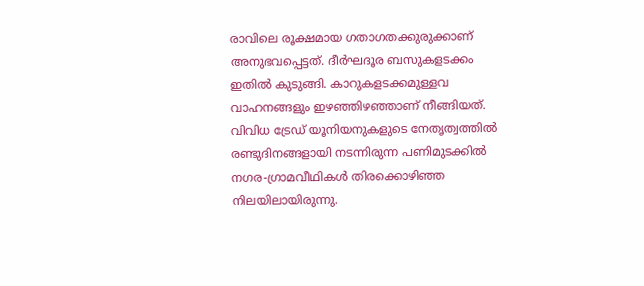രാവിലെ രൂക്ഷമായ ഗതാഗതക്കുരുക്കാണ് അനുഭവപ്പെട്ടത്. ദീർഘദൂര ബസുകളടക്കം ഇതിൽ കുടുങ്ങി. കാറുകളടക്കമുള്ളവ വാഹനങ്ങളും ഇഴഞ്ഞിഴഞ്ഞാണ് നീങ്ങിയത്. വിവിധ ട്രേഡ് യൂനിയനുകളുടെ നേതൃത്വത്തിൽ രണ്ടുദിനങ്ങളായി നടന്നിരുന്ന പണിമുടക്കിൽ നഗര-ഗ്രാമവീഥികൾ തിരക്കൊഴിഞ്ഞ നിലയിലായിരുന്നു.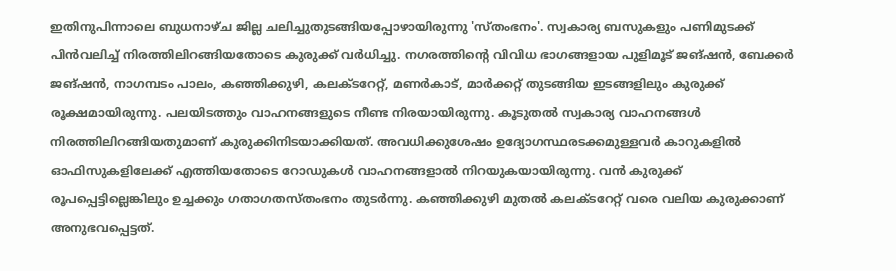ഇതിനുപിന്നാലെ ബുധനാഴ്ച ജില്ല ചലിച്ചുതുടങ്ങിയപ്പോഴായിരുന്നു 'സ്തംഭനം'. സ്വകാര്യ ബസുകളും പണിമുടക്ക് പിൻവലിച്ച് നിരത്തിലിറങ്ങിയതോടെ കുരുക്ക് വർധിച്ചു. നഗരത്തിന്‍റെ വിവിധ ഭാഗങ്ങളായ പുളിമൂട് ജങ്ഷൻ, ബേക്കർ ജങ്ഷൻ, നാഗമ്പടം പാലം, കഞ്ഞിക്കുഴി, കലക്ടറേറ്റ്, മണർകാട്, മാർക്കറ്റ് തുടങ്ങിയ ഇടങ്ങളിലും കുരുക്ക് രൂക്ഷമായിരുന്നു. പലയിടത്തും വാഹനങ്ങളുടെ നീണ്ട നിരയായിരുന്നു. കൂടുതൽ സ്വകാര്യ വാഹനങ്ങൾ നിരത്തിലിറങ്ങിയതുമാണ് കുരുക്കിനിടയാക്കിയത്. അവധിക്കുശേഷം ഉദ്യോഗസ്ഥരടക്കമുള്ളവർ കാറുകളിൽ ഓഫിസുകളിലേക്ക് എത്തിയതോടെ റോഡുകൾ വാഹനങ്ങളാൽ നിറയുകയായിരുന്നു. വൻ കുരുക്ക് രൂപപ്പെട്ടില്ലെങ്കിലും ഉച്ചക്കും ഗതാഗതസ്തംഭനം തുടർന്നു. കഞ്ഞിക്കുഴി മുതൽ കലക്ടറേറ്റ് വരെ വലിയ കുരുക്കാണ് അനുഭവപ്പെട്ടത്.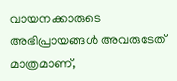വായനക്കാരുടെ അഭിപ്രായങ്ങള്‍ അവരുടേത് മാത്രമാണ്,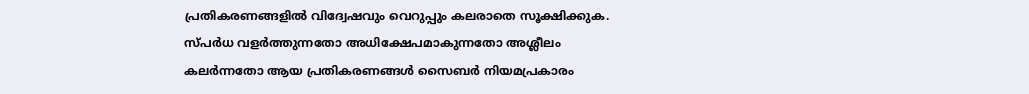പ്രതികരണങ്ങളിൽ വിദ്വേഷവും വെറുപ്പും കലരാതെ സൂക്ഷിക്കുക. സ്പർധ വളർത്തുന്നതോ അധിക്ഷേപമാകുന്നതോ അശ്ലീലം കലർന്നതോ ആയ പ്രതികരണങ്ങൾ സൈബർ നിയമപ്രകാരം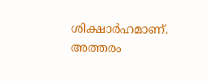ശിക്ഷാർഹമാണ്. അത്തരം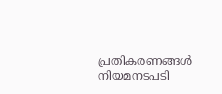പ്രതികരണങ്ങൾ നിയമനടപടി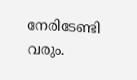നേരിടേണ്ടി വരും.